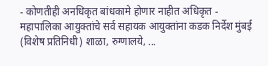- कोणतीही अनधिकृत बांधकामे होणार नाहीत अधिकृत - महापालिका आयुक्तांचे सर्व सहायक आयुक्तांना कडक निर्देश मुंबई (विशेष प्रतिनिधी) शाळा, रुग्णालये, ...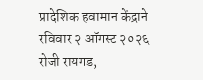प्रादेशिक हवामान केंद्राने रविवार २ ऑगस्ट २०२६ रोजी रायगड,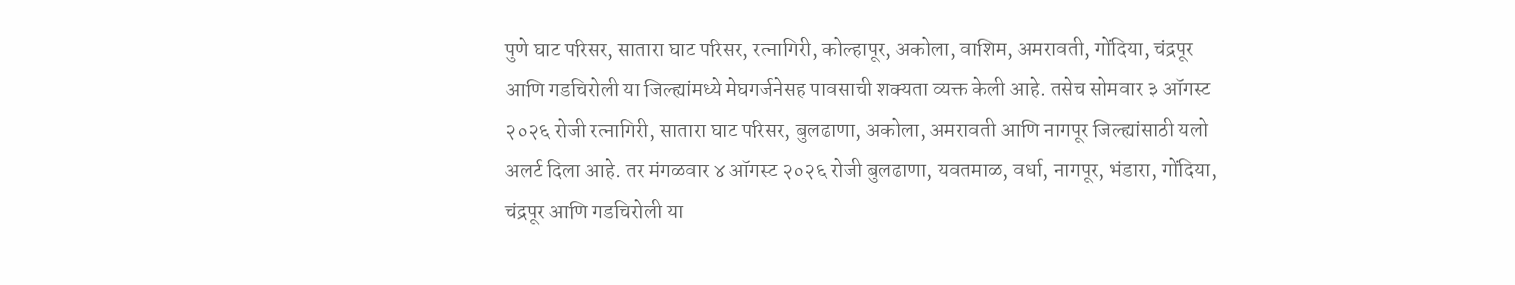पुणे घाट परिसर, सातारा घाट परिसर, रत्नागिरी, कोल्हापूर, अकोला, वाशिम, अमरावती, गोंदिया, चंद्रपूर आणि गडचिरोली या जिल्ह्यांमध्ये मेघगर्जनेसह पावसाची शक्यता व्यक्त केली आहे. तसेच सोमवार ३ ऑगस्ट २०२६ रोजी रत्नागिरी, सातारा घाट परिसर, बुलढाणा, अकोला, अमरावती आणि नागपूर जिल्ह्यांसाठी यलो अलर्ट दिला आहे. तर मंगळवार ४ ऑगस्ट २०२६ रोजी बुलढाणा, यवतमाळ, वर्धा, नागपूर, भंडारा, गोंदिया, चंद्रपूर आणि गडचिरोली या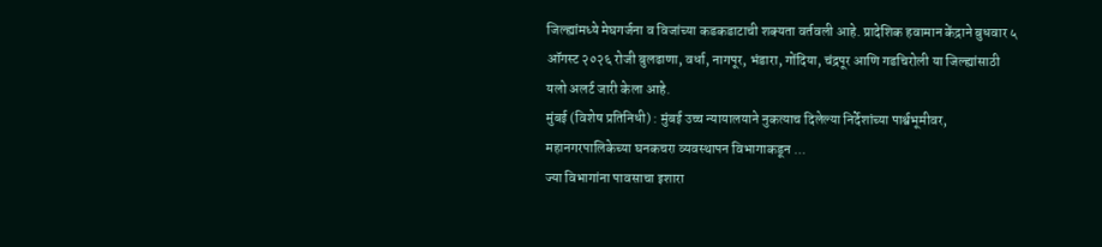जिल्ह्यांमध्ये मेघगर्जना व विजांच्या कडकडाटाची शक्यता वर्तवली आहे. प्रादेशिक हवामान केंद्राने बुधवार ५ ऑगस्ट २०२६ रोजी बुलढाणा, वर्धा, नागपूर, भंडारा, गोंदिया, चंद्रपूर आणि गडचिरोली या जिल्ह्यांसाठी यलो अलर्ट जारी केला आहे.
मुंबई (विशेष प्रतिनिधी) : मुंबई उच्च न्यायालयाने नुकत्याच दिलेल्या निर्देशांच्या पार्श्वभूमीवर, महानगरपालिकेच्या घनकचरा व्यवस्थापन विभागाकडून ...
ज्या विभागांना पावसाचा इशारा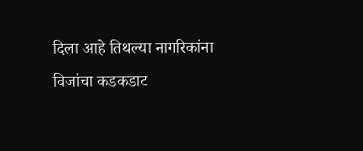दिला आहे तिथल्या नागरिकांना विजांचा कडकडाट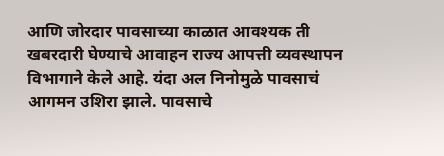आणि जोरदार पावसाच्या काळात आवश्यक ती खबरदारी घेण्याचे आवाहन राज्य आपत्ती व्यवस्थापन विभागाने केले आहे. यंदा अल निनोमुळे पावसाचं आगमन उशिरा झाले. पावसाचे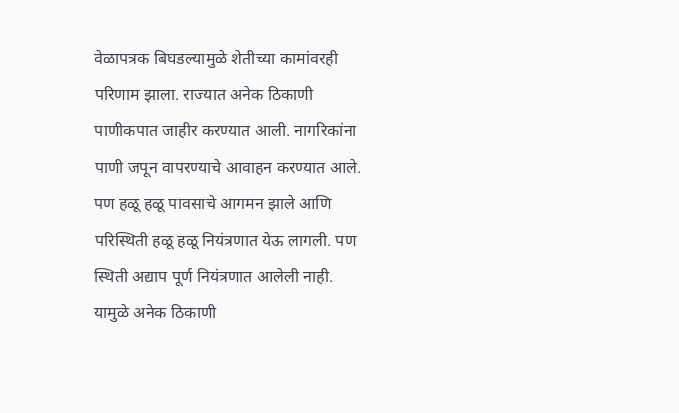वेळापत्रक बिघडल्यामुळे शेतीच्या कामांवरही परिणाम झाला. राज्यात अनेक ठिकाणी पाणीकपात जाहीर करण्यात आली. नागरिकांना पाणी जपून वापरण्याचे आवाहन करण्यात आले. पण हळू हळू पावसाचे आगमन झाले आणि परिस्थिती हळू हळू नियंत्रणात येऊ लागली. पण स्थिती अद्याप पूर्ण नियंत्रणात आलेली नाही. यामुळे अनेक ठिकाणी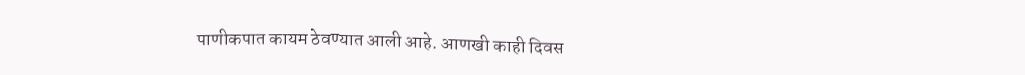पाणीकपात कायम ठेवण्यात आली आहे. आणखी काही दिवस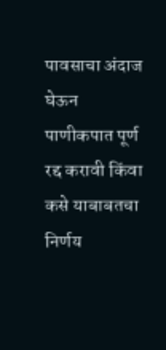पावसाचा अंदाज घेऊन पाणीकपात पूर्ण रद्द करावी किंवा कसे याबाबतचा निर्णय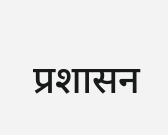प्रशासन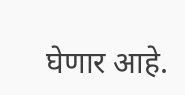घेणार आहे.